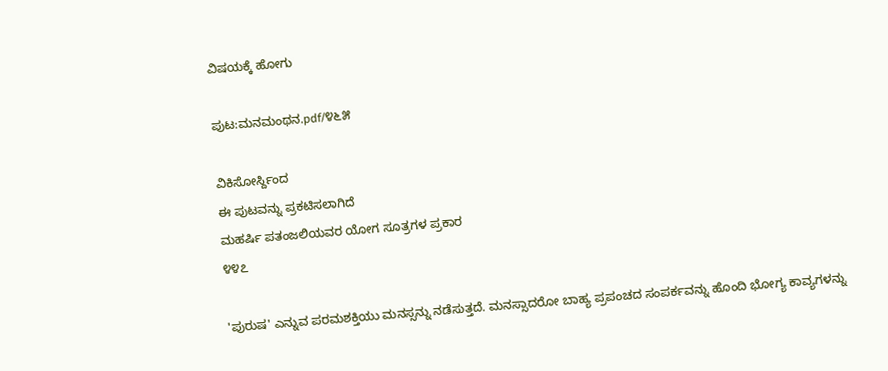ವಿಷಯಕ್ಕೆ ಹೋಗು

ಪುಟ:ಮನಮಂಥನ.pdf/೪೬೫

ವಿಕಿಸೋರ್ಸ್ದಿಂದ
ಈ ಪುಟವನ್ನು ಪ್ರಕಟಿಸಲಾಗಿದೆ
ಮಹರ್ಷಿ ಪತಂಜಲಿಯವರ ಯೋಗ ಸೂತ್ರಗಳ ಪ್ರಕಾರ
೪೪೭

'ಪುರುಷ' ಎನ್ನುವ ಪರಮಶಕ್ತಿಯು ಮನಸ್ಸನ್ನು ನಡೆಸುತ್ತದೆ. ಮನಸ್ಸಾದರೋ ಬಾಹ್ಯ ಪ್ರಪಂಚದ ಸಂಪರ್ಕವನ್ನು ಹೊಂದಿ ಭೋಗ್ಯ ಕಾವ್ಯಗಳನ್ನು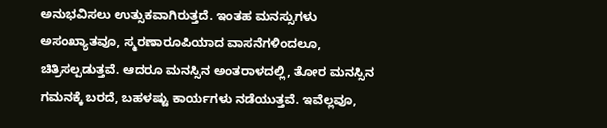ಅನುಭವಿಸಲು ಉತ್ಸುಕವಾಗಿರುತ್ತದೆ. ಇಂತಹ ಮನಸ್ಸುಗಳು ಅಸಂಖ್ಯಾತವೂ, ಸ್ಮರಣಾರೂಪಿಯಾದ ವಾಸನೆಗಳಿಂದಲೂ, ಚಿತ್ರಿಸಲ್ಪಡುತ್ತವೆ. ಆದರೂ ಮನಸ್ಸಿನ ಅಂತರಾಳದಲ್ಲಿ, ತೋರ ಮನಸ್ಸಿನ ಗಮನಕ್ಕೆ ಬರದೆ, ಬಹಳಷ್ಟು ಕಾರ್ಯಗಳು ನಡೆಯುತ್ತವೆ. ಇವೆಲ್ಲವೂ,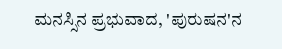ಮನಸ್ಸಿನ ಪ್ರಭುವಾದ, 'ಪುರುಷನ'ನ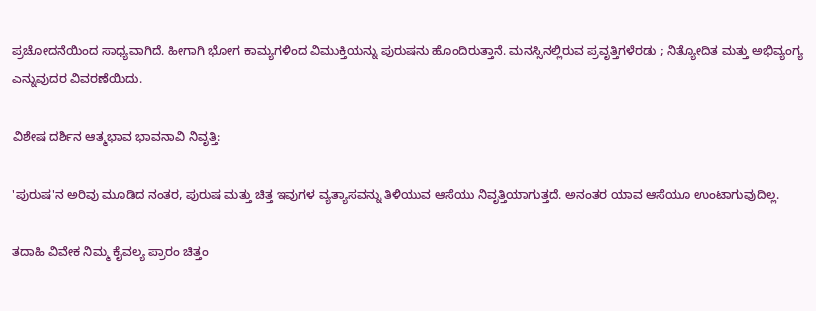ಪ್ರಚೋದನೆಯಿಂದ ಸಾಧ್ಯವಾಗಿದೆ. ಹೀಗಾಗಿ ಭೋಗ ಕಾಮ್ಯಗಳಿಂದ ವಿಮುಕ್ತಿಯನ್ನು ಪುರುಷನು ಹೊಂದಿರುತ್ತಾನೆ. ಮನಸ್ಸಿನಲ್ಲಿರುವ ಪ್ರವೃತ್ತಿಗಳೆರಡು ; ನಿತ್ಯೋದಿತ ಮತ್ತು ಅಭಿವ್ಯಂಗ್ಯ ಎನ್ನುವುದರ ವಿವರಣೆಯಿದು.

ವಿಶೇಷ ದರ್ಶಿನ ಆತ್ಮಭಾವ ಭಾವನಾವಿ ನಿವೃತ್ತಿ:

'ಪುರುಷ'ನ ಅರಿವು ಮೂಡಿದ ನಂತರ, ಪುರುಷ ಮತ್ತು ಚಿತ್ತ ಇವುಗಳ ವ್ಯತ್ಯಾಸವನ್ನು ತಿಳಿಯುವ ಆಸೆಯು ನಿವೃತ್ತಿಯಾಗುತ್ತದೆ. ಅನಂತರ ಯಾವ ಆಸೆಯೂ ಉಂಟಾಗುವುದಿಲ್ಲ.

ತದಾಹಿ ವಿವೇಕ ನಿಮ್ಮ ಕೈವಲ್ಯ ಪ್ರಾರಂ ಚಿತ್ತಂ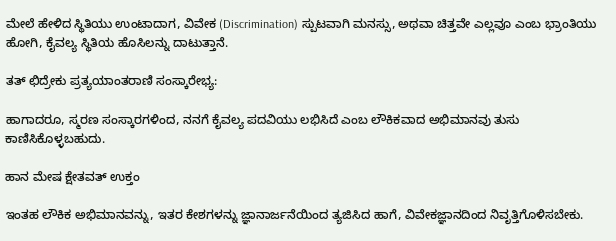ಮೇಲೆ ಹೇಳಿದ ಸ್ಥಿತಿಯು ಉಂಟಾದಾಗ, ವಿವೇಕ (Discrimination) ಸ್ಪುಟವಾಗಿ ಮನಸ್ಸು, ಅಥವಾ ಚಿತ್ತವೇ ಎಲ್ಲವೂ ಎಂಬ ಭ್ರಾಂತಿಯು ಹೋಗಿ, ಕೈವಲ್ಯ ಸ್ಥಿತಿಯ ಹೊಸಿಲನ್ನು ದಾಟುತ್ತಾನೆ.

ತತ್ ಛಿದ್ರೇಕು ಪ್ರತ್ಯಯಾಂತರಾಣಿ ಸಂಸ್ಕಾರೇಭ್ಯ:

ಹಾಗಾದರೂ, ಸ್ಮರಣ ಸಂಸ್ಕಾರಗಳಿಂದ, ನನಗೆ ಕೈವಲ್ಯ ಪದವಿಯು ಲಭಿಸಿದೆ ಎಂಬ ಲೌಕಿಕವಾದ ಅಭಿಮಾನವು ತುಸು ಕಾಣಿಸಿಕೊಳ್ಳಬಹುದು.

ಹಾನ ಮೇಷ ಕ್ಷೇತವತ್ ಉಕ್ತಂ

ಇಂತಹ ಲೌಕಿಕ ಅಭಿಮಾನವನ್ನು, ಇತರ ಕೇಶಗಳನ್ನು ಜ್ಞಾನಾರ್ಜನೆಯಿಂದ ತ್ಯಜಿಸಿದ ಹಾಗೆ, ವಿವೇಕಜ್ಞಾನದಿಂದ ನಿವೃತ್ತಿಗೊಳಿಸಬೇಕು.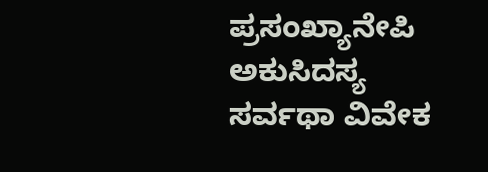ಪ್ರಸಂಖ್ಯಾನೇಪಿ ಅಕುಸಿದಸ್ಯ ಸರ್ವಥಾ ವಿವೇಕ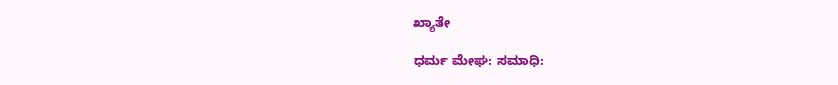ಖ್ಯಾತೇ

ಧರ್ಮ ಮೇಘ: ಸಮಾಧಿ: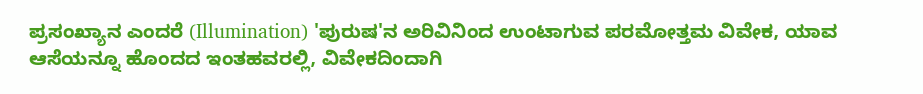ಪ್ರಸಂಖ್ಯಾನ ಎಂದರೆ (Illumination) 'ಪುರುಷ'ನ ಅರಿವಿನಿಂದ ಉಂಟಾಗುವ ಪರಮೋತ್ತಮ ವಿವೇಕ, ಯಾವ ಆಸೆಯನ್ನೂ ಹೊಂದದ ಇಂತಹವರಲ್ಲಿ, ವಿವೇಕದಿಂದಾಗಿ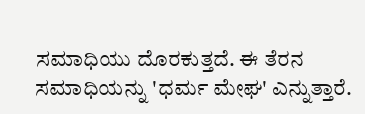ಸಮಾಧಿಯು ದೊರಕುತ್ತದೆ. ಈ ತೆರನ ಸಮಾಧಿಯನ್ನು 'ಧರ್ಮ ಮೇಘ' ಎನ್ನುತ್ತಾರೆ.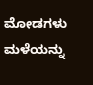ಮೋಡಗಳು ಮಳೆಯನ್ನು